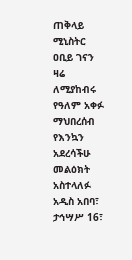ጠቅላይ ሚኒስትር ዐቢይ ገናን ዛሬ ለሚያከብሩ የዓለም አቀፉ ማህበረሰብ የእንኳን አደረሳችሁ መልዕክት አስተላለፉ
አዲስ አበባ፣ ታኅሣሥ 16፣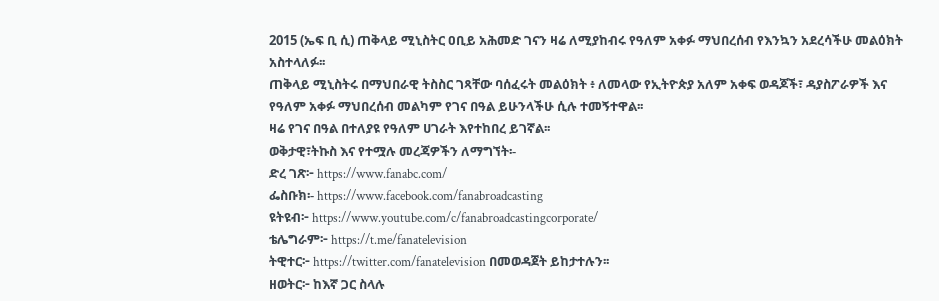2015 (ኤፍ ቢ ሲ) ጠቅላይ ሚኒስትር ዐቢይ አሕመድ ገናን ዛሬ ለሚያከብሩ የዓለም አቀፉ ማህበረሰብ የእንኳን አደረሳችሁ መልዕክት አስተላለፉ፡፡
ጠቅላይ ሚኒስትሩ በማህበራዊ ትስስር ገጻቸው ባሰፈሩት መልዕክት ፥ ለመላው የኢትዮጵያ አለም አቀፍ ወዳጆች፣ ዳያስፖራዎች እና የዓለም አቀፉ ማህበረሰብ መልካም የገና በዓል ይሁንላችሁ ሲሉ ተመኝተዋል፡፡
ዛሬ የገና በዓል በተለያዩ የዓለም ሀገራት እየተከበረ ይገኛል፡፡
ወቅታዊ፣ትኩስ እና የተሟሉ መረጃዎችን ለማግኘት፡-
ድረ ገጽ፦ https://www.fanabc.com/
ፌስቡክ፡- https://www.facebook.com/fanabroadcasting
ዩትዩብ፦ https://www.youtube.com/c/fanabroadcastingcorporate/
ቴሌግራም፦ https://t.me/fanatelevision
ትዊተር፦ https://twitter.com/fanatelevision በመወዳጀት ይከታተሉን፡፡
ዘወትር፦ ከእኛ ጋር ስላሉ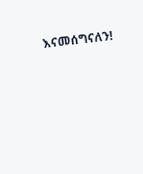እናመሰግናለን!